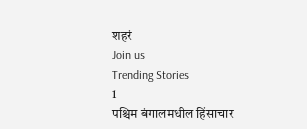शहरं
Join us
Trending Stories
1
पश्चिम बंगालमधील हिंसाचार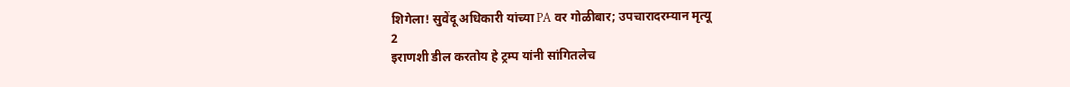शिगेला! सुवेंदू अधिकारी यांच्या PA वर गोळीबार; उपचारादरम्यान मृत्यू
2
इराणशी डील करतोय हे ट्रम्प यांनी सांगितलेच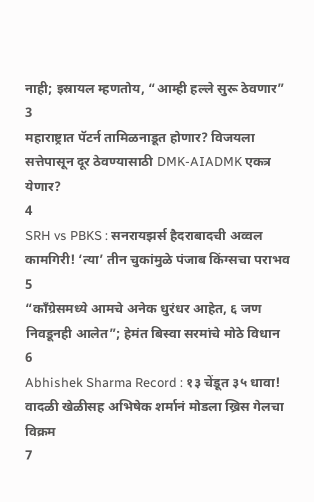नाही; इस्रायल म्हणतोय, “आम्ही हल्ले सुरू ठेवणार”
3
महाराष्ट्रात पॅटर्न तामिळनाडूत होणार? विजयला सत्तेपासून दूर ठेवण्यासाठी DMK-AIADMK एकत्र येणार?
4
SRH vs PBKS : सनरायझर्स हैदराबादची अव्वल कामगिरी! ‘त्या’ तीन चुकांमुळे पंजाब किंग्सचा पराभव
5
“काँग्रेसमध्ये आमचे अनेक धुरंधर आहेत, ६ जण निवडूनही आलेत”; हेमंत बिस्वा सरमांचे मोठे विधान
6
Abhishek Sharma Record : १३ चेंडूत ३५ धावा! वादळी खेळीसह अभिषेक शर्मानं मोडला ख्रिस गेलचा विक्रम
7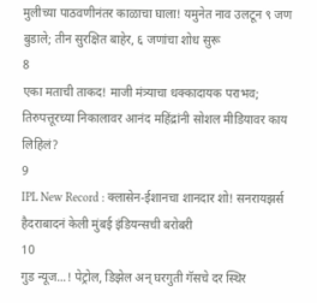मुलीच्या पाठवणीनंतर काळाचा घाला! यमुनेत नाव उलटून ९ जण बुडाले; तीन सुरक्षित बाहेर, ६ जणांचा शोध सुरू
8
एका मताची ताकद! माजी मंत्र्याचा धक्कादायक पराभव; तिरुपत्तूरच्या निकालावर आनंद महिंद्रांनी सोशल मीडियावर काय लिहिलं?
9
IPL New Record : क्लासेन-ईशानचा शानदार शो! सनरायझर्स हैदराबादनं केली मुंबई इंडियन्सची बरोबरी
10
गुड न्यूज...! पेट्रोल, डिझेल अन् घरगुती गॅसचे दर स्थिर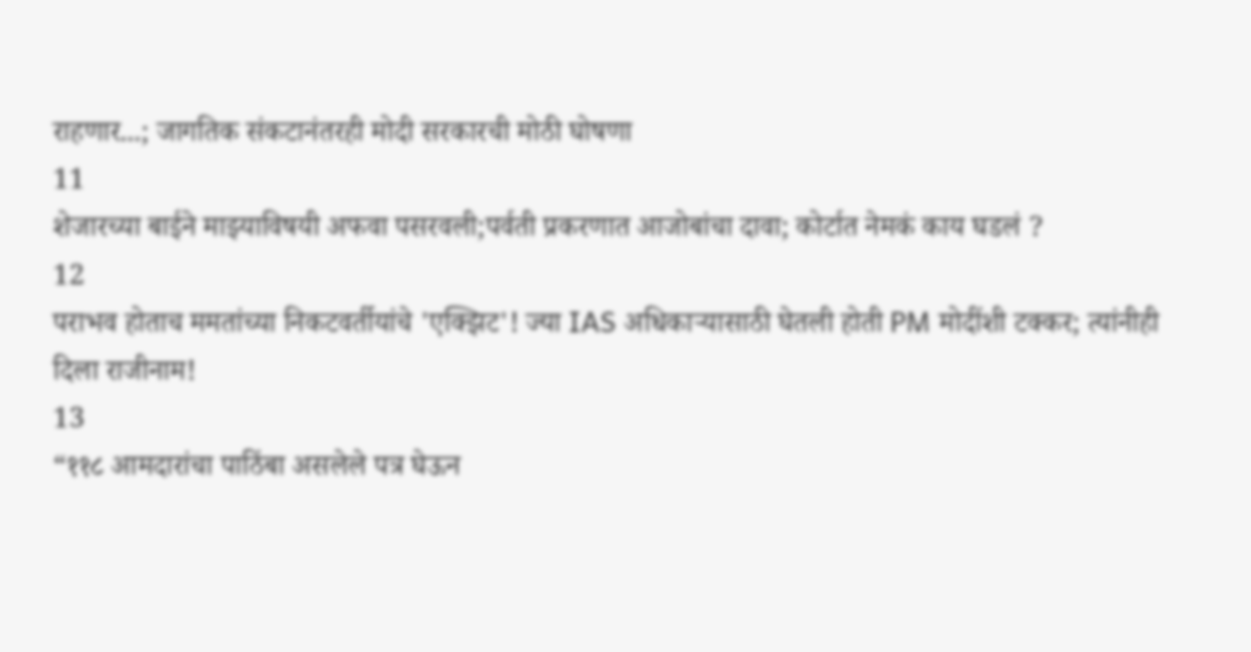राहणार...; जागतिक संकटानंतरही मोदी सरकारची मोठी घोषणा
11
शेजारच्या बाईने माझ्याविषयी अफवा पसरवली;पर्वती प्रकरणात आजोबांचा दावा; कोर्टात नेमकं काय घडलं ?
12
पराभव होताच ममतांच्या निकटवर्तीयांचे 'एक्झिट'! ज्या IAS अधिकाऱ्यासाठी घेतली होती PM मोदींशी टक्कर; त्यांनीही दिला राजीनाम!
13
“११८ आमदारांचा पाठिंबा असलेले पत्र घेऊन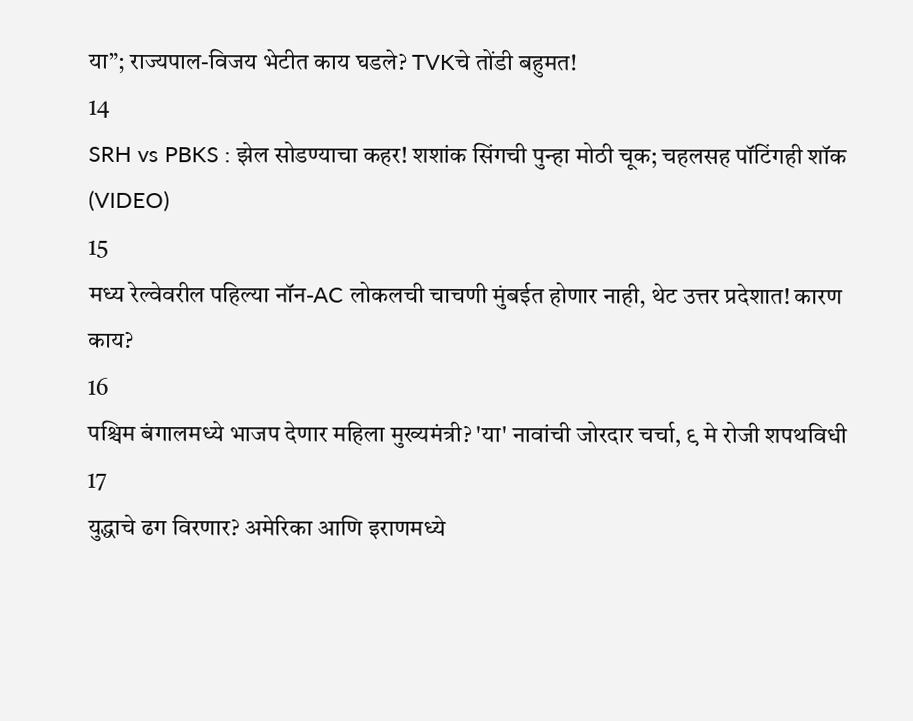या”; राज्यपाल-विजय भेटीत काय घडले? TVKचे तोंडी बहुमत!
14
SRH vs PBKS : झेल सोडण्याचा कहर! शशांक सिंगची पुन्हा मोठी चूक; चहलसह पॉटिंगही शॉक (VIDEO)
15
मध्य रेल्वेवरील पहिल्या नॉन-AC लोकलची चाचणी मुंबईत होणार नाही, थेट उत्तर प्रदेशात! कारण काय?
16
पश्चिम बंगालमध्ये भाजप देणार महिला मुख्यमंत्री? 'या' नावांची जोरदार चर्चा, ९ मे रोजी शपथविधी
17
युद्धाचे ढग विरणार? अमेरिका आणि इराणमध्ये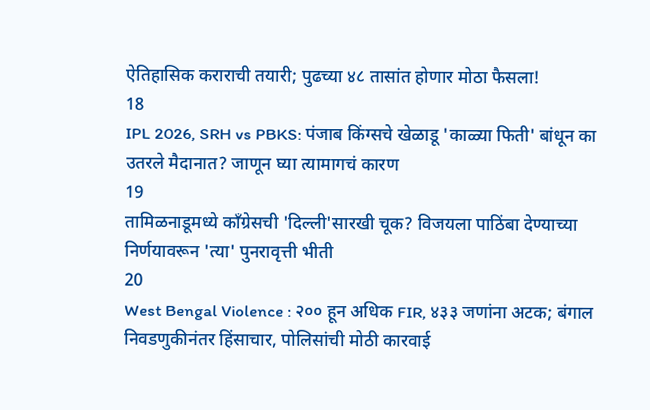ऐतिहासिक कराराची तयारी; पुढच्या ४८ तासांत होणार मोठा फैसला!
18
IPL 2026, SRH vs PBKS: पंजाब किंग्सचे खेळाडू 'काळ्या फिती' बांधून का उतरले मैदानात? जाणून घ्या त्यामागचं कारण
19
तामिळनाडूमध्ये काँग्रेसची 'दिल्ली'सारखी चूक? विजयला पाठिंबा देण्याच्या निर्णयावरून 'त्या' पुनरावृत्ती भीती
20
West Bengal Violence : २०० हून अधिक FIR, ४३३ जणांना अटक; बंगाल निवडणुकीनंतर हिंसाचार, पोलिसांची मोठी कारवाई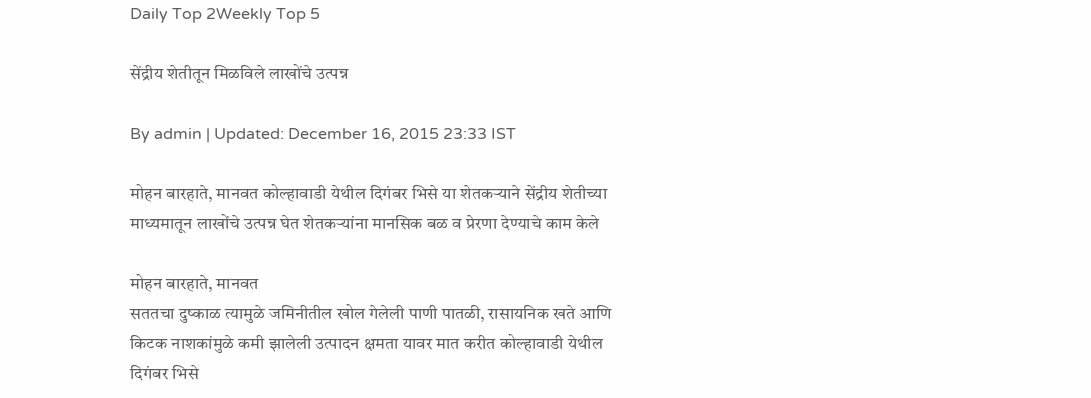Daily Top 2Weekly Top 5

सेंद्रीय शेतीतून मिळविले लाखोंचे उत्पन्न

By admin | Updated: December 16, 2015 23:33 IST

मोहन बारहाते, मानवत कोल्हावाडी येथील दिगंबर भिसे या शेतकऱ्याने सेंद्रीय शेतीच्या माध्यमातून लाखोंचे उत्पन्न घेत शेतकऱ्यांना मानसिक बळ व प्रेरणा देण्याचे काम केले

मोहन बारहाते, मानवत
सततचा दुष्काळ त्यामुळे जमिनीतील खोल गेलेली पाणी पातळी, रासायनिक खते आणि किटक नाशकांमुळे कमी झालेली उत्पादन क्षमता यावर मात करीत कोल्हावाडी येथील दिगंबर भिसे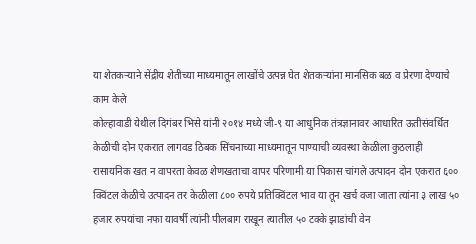या शेतकऱ्याने सेंद्रीय शेतीच्या माध्यमातून लाखोंचे उत्पन्न घेत शेतकऱ्यांना मानसिक बळ व प्रेरणा देण्याचे काम केले
कोल्हावाडी येथील दिगंबर भिसे यांनी २०१४ मध्ये जी-९ या आधुनिक तंत्रज्ञानावर आधारित ऊतीसंवर्धित केळीची दोन एकरात लागवड ठिबक सिंचनाच्या माध्यमातून पाण्याची व्यवस्था केळीला कुठलाही रासायनिक खत न वापरता केवळ शेणखताचा वापर परिणामी या पिकास चांगले उत्पादन दोन एकरात ६०० क्विंटल केळीचे उत्पादन तर केळीला ८०० रुपये प्रतिक्विंटल भाव या तून खर्च वजा जाता त्यांना ३ लाख ५० हजार रुपयांचा नफा यावर्षी त्यांनी पीलबाग राखून त्यातील ५० टक्के झाडांची वेन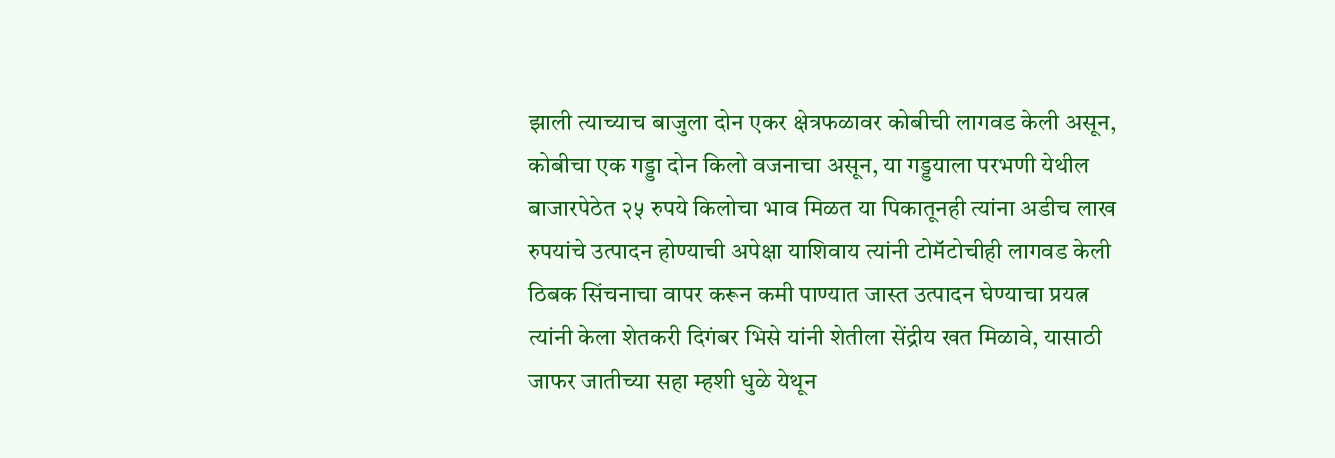झाली त्याच्याच बाजुला दोन एकर क्षेत्रफळावर कोबीची लागवड केली असून, कोबीचा एक गड्डा दोन किलो वजनाचा असून, या गड्डयाला परभणी येथील बाजारपेठेत २५ रुपये किलोचा भाव मिळत या पिकातूनही त्यांना अडीच लाख रुपयांचे उत्पादन होण्याची अपेक्षा याशिवाय त्यांनी टोमॅटोचीही लागवड केली ठिबक सिंचनाचा वापर करून कमी पाण्यात जास्त उत्पादन घेण्याचा प्रयत्न त्यांनी केला शेतकरी दिगंबर भिसे यांनी शेतीला सेंद्रीय खत मिळावे, यासाठी जाफर जातीच्या सहा म्हशी धुळे येथून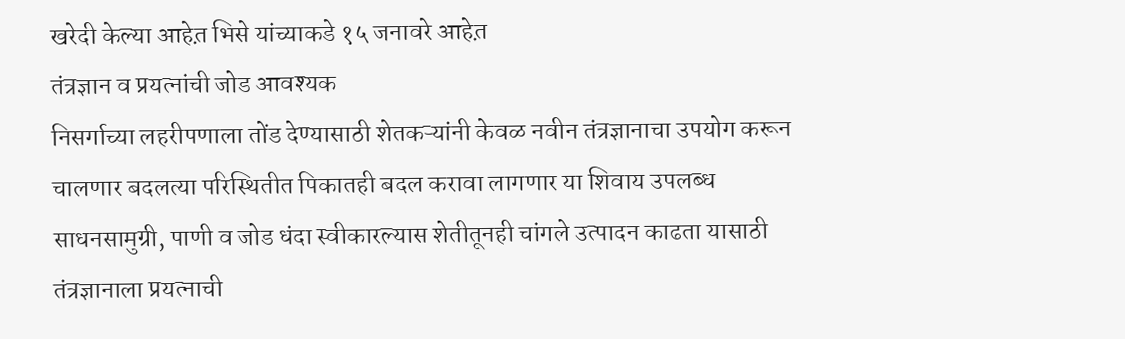खरेदी केल्या आहेत़ भिसे यांच्याकडे १५ जनावरे आहेत़
तंत्रज्ञान व प्रयत्नांची जोड आवश्यक
निसर्गाच्या लहरीपणाला तोंड देण्यासाठी शेतकऱ्यांनी केवळ नवीन तंत्रज्ञानाचा उपयोग करून चालणार बदलत्या परिस्थितीत पिकातही बदल करावा लागणार या शिवाय उपलब्ध साधनसामुग्री, पाणी व जोड धंदा स्वीकारल्यास शेतीतूनही चांगले उत्पादन काढता यासाठी तंत्रज्ञानाला प्रयत्नाची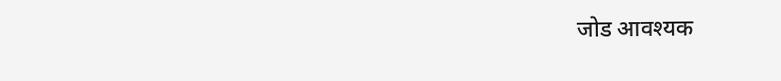जोड आवश्यक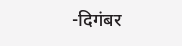-दिगंबर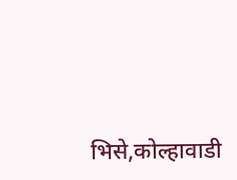भिसे,कोल्हावाडी